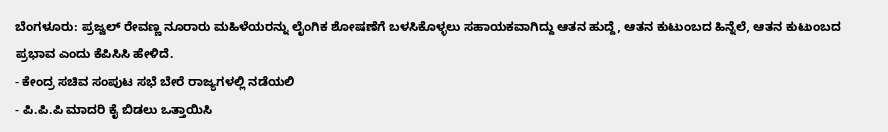ಬೆಂಗಳೂರು: ಪ್ರಜ್ವಲ್ ರೇವಣ್ಣ ನೂರಾರು ಮಹಿಳೆಯರನ್ನು ಲೈಂಗಿಕ ಶೋಷಣೆಗೆ ಬಳಸಿಕೊಳ್ಳಲು ಸಹಾಯಕವಾಗಿದ್ದು ಆತನ ಹುದ್ದೆ, ಆತನ ಕುಟುಂಬದ ಹಿನ್ನೆಲೆ, ಆತನ ಕುಟುಂಬದ ಪ್ರಭಾವ ಎಂದು ಕೆಪಿಸಿಸಿ ಹೇಳಿದೆ.
- ಕೇಂದ್ರ ಸಚಿವ ಸಂಪುಟ ಸಭೆ ಬೇರೆ ರಾಜ್ಯಗಳಲ್ಲಿ ನಡೆಯಲಿ
- ಪಿ.ಪಿ.ಪಿ ಮಾದರಿ ಕೈ ಬಿಡಲು ಒತ್ತಾಯಿಸಿ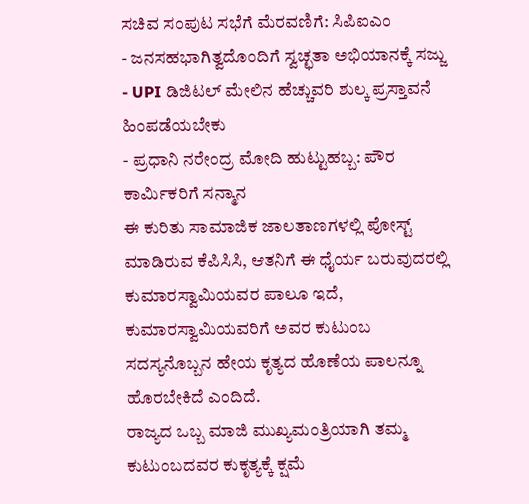ಸಚಿವ ಸಂಪುಟ ಸಭೆಗೆ ಮೆರವಣಿಗೆ: ಸಿಪಿಐಎಂ
- ಜನಸಹಭಾಗಿತ್ವದೊಂದಿಗೆ ಸ್ವಚ್ಛತಾ ಅಭಿಯಾನಕ್ಕೆ ಸಜ್ಜು
- UPI ಡಿಜಿಟಲ್ ಮೇಲಿನ ಹೆಚ್ಚುವರಿ ಶುಲ್ಕ ಪ್ರಸ್ತಾವನೆ ಹಿಂಪಡೆಯಬೇಕು
- ಪ್ರಧಾನಿ ನರೇಂದ್ರ ಮೋದಿ ಹುಟ್ಟುಹಬ್ಬ: ಪೌರ ಕಾರ್ಮಿಕರಿಗೆ ಸನ್ಮಾನ
ಈ ಕುರಿತು ಸಾಮಾಜಿಕ ಜಾಲತಾಣಗಳಲ್ಲಿ ಪೋಸ್ಟ್ ಮಾಡಿರುವ ಕೆಪಿಸಿಸಿ, ಆತನಿಗೆ ಈ ಧೈರ್ಯ ಬರುವುದರಲ್ಲಿ ಕುಮಾರಸ್ವಾಮಿಯವರ ಪಾಲೂ ಇದೆ, ಕುಮಾರಸ್ವಾಮಿಯವರಿಗೆ ಅವರ ಕುಟುಂಬ ಸದಸ್ಯನೊಬ್ಬನ ಹೇಯ ಕೃತ್ಯದ ಹೊಣೆಯ ಪಾಲನ್ನೂ ಹೊರಬೇಕಿದೆ ಎಂದಿದೆ.
ರಾಜ್ಯದ ಒಬ್ಬ ಮಾಜಿ ಮುಖ್ಯಮಂತ್ರಿಯಾಗಿ ತಮ್ಮ ಕುಟುಂಬದವರ ಕುಕೃತ್ಯಕ್ಕೆ ಕ್ಷಮೆ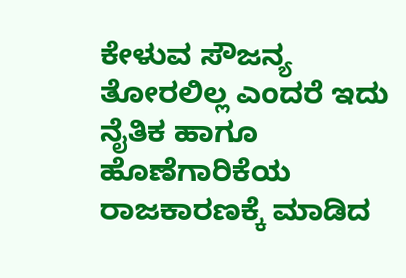ಕೇಳುವ ಸೌಜನ್ಯ ತೋರಲಿಲ್ಲ ಎಂದರೆ ಇದು ನೈತಿಕ ಹಾಗೂ ಹೊಣೆಗಾರಿಕೆಯ ರಾಜಕಾರಣಕ್ಕೆ ಮಾಡಿದ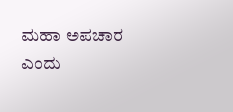ಮಹಾ ಅಪಚಾರ ಎಂದು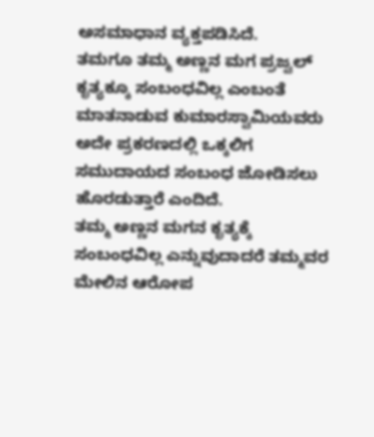ಅಸಮಾಧಾನ ವ್ಯಕ್ತಪಡಿಸಿದೆ.
ತಮಗೂ ತಮ್ಮ ಅಣ್ಣನ ಮಗ ಪ್ರಜ್ವಲ್ ಕೃತ್ಯಕ್ಕೂ ಸಂಬಂಧವಿಲ್ಲ ಎಂಬಂತೆ ಮಾತನಾಡುವ ಕುಮಾರಸ್ವಾಮಿಯವರು ಅದೇ ಪ್ರಕರಣದಲ್ಲಿ ಒಕ್ಕಲಿಗ ಸಮುದಾಯದ ಸಂಬಂಧ ಜೋಡಿಸಲು ಹೊರಡುತ್ತಾರೆ ಎಂದಿದೆ.
ತಮ್ಮ ಅಣ್ಣನ ಮಗನ ಕೃತ್ಯಕ್ಕೆ ಸಂಬಂಧವಿಲ್ಲ ಎನ್ನುವುದಾದರೆ ತಮ್ಮವರ ಮೇಲಿನ ಆರೋಪ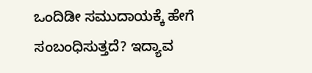ಒಂದಿಡೀ ಸಮುದಾಯಕ್ಕೆ ಹೇಗೆ ಸಂಬಂಧಿಸುತ್ತದೆ? ಇದ್ಯಾವ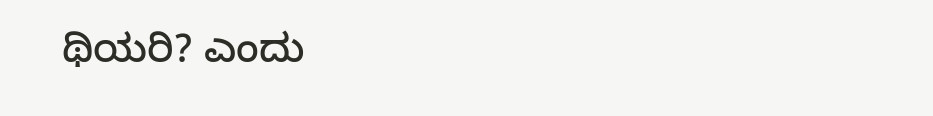ಥಿಯರಿ? ಎಂದು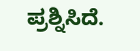ಪ್ರಶ್ನಿಸಿದೆ.